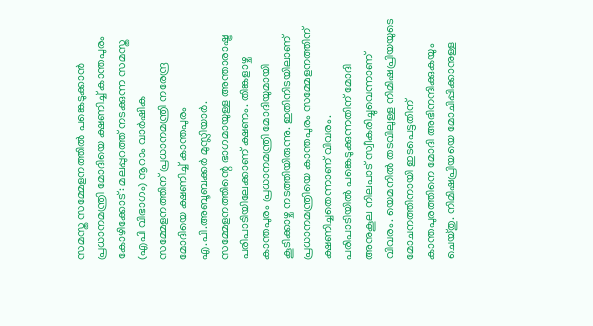സമസ്ത സമ്മേളനത്തിൽ പങ്കെടുക്കാൻ പ്രധാനമന്ത്രി മോദിയെ ക്ഷണിച്ച് കാന്തപുരം
കോഴിക്കോട്: മലപ്പുറത്ത് നടക്കുന്ന സമസ്ത (എപി വിഭാഗം) നൂറാം വാർഷിക സമ്മേളനത്തിന് പ്രധാനമന്ത്രി നരേന്ദ്ര മോദിയെ ക്ഷണിച്ച് കാന്തപുരം എ.പി.അബൂബക്കർ മുസ്ലിയാർ. സമ്മേളനത്തിന്റെ ഭാഗമായുള്ള അന്താരാഷ്ട്ര പരിപാടിയിലേക്കാണ് ക്ഷണം. തിങ്കളാഴ്ച കാന്തപുരം പ്രധാനമന്ത്രി മോദിയുമായി കൂടിക്കാഴ്ച നടത്തിയിരുന്നു. ഇതിനിടയിലാണ് പ്രധാനമന്ത്രിയെ കാന്തപുരം സമ്മേളനത്തിന് ക്ഷണിച്ചതെന്നാണ് വിവരം.
പരിപാടിയിൽ പങ്കെടുക്കുന്നതിന് മോദി അനുകൂല നിലപാട് സ്വീകരിച്ചുവെന്നാണ് വിവരം. യെമനിൽ തടവിലുള്ള നിമിഷപ്രിയയുടെ മോചനത്തിനായി ഇടപെട്ടതിന് കാന്തപുരത്തിനെ മോദി അഭിനന്ദിക്കുകയും ചെയ്തു. നിമിഷപ്രിയയെ മോചിപ്പിക്കാനുള്ള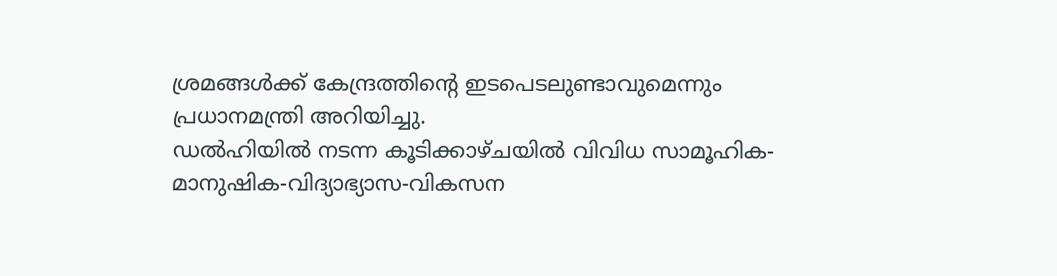ശ്രമങ്ങൾക്ക് കേന്ദ്രത്തിന്റെ ഇടപെടലുണ്ടാവുമെന്നും പ്രധാനമന്ത്രി അറിയിച്ചു.
ഡൽഹിയിൽ നടന്ന കൂടിക്കാഴ്ചയിൽ വിവിധ സാമൂഹിക-മാനുഷിക-വിദ്യാഭ്യാസ-വികസന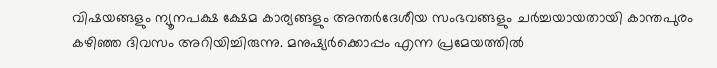വിഷയങ്ങളും ന്യൂനപക്ഷ ക്ഷേമ കാര്യങ്ങളും അന്തർദേശീയ സംഭവങ്ങളും ചർച്ചയായതായി കാന്തപുരം കഴിഞ്ഞ ദിവസം അറിയിച്ചിരുന്നു. മനുഷ്യർക്കൊപ്പം എന്ന പ്രമേയത്തിൽ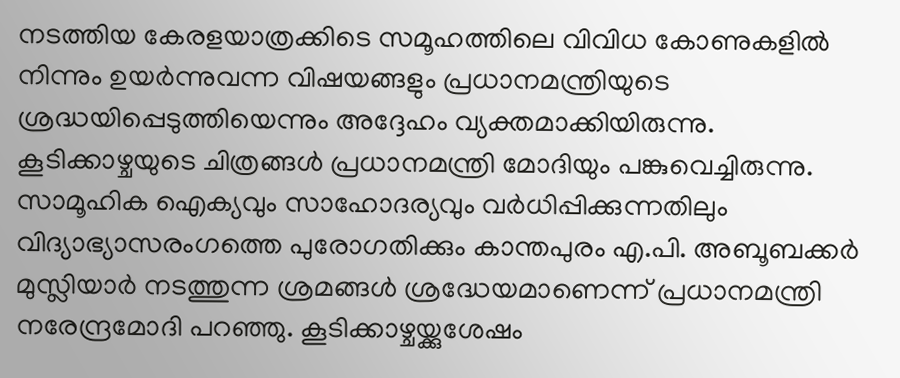നടത്തിയ കേരളയാത്രക്കിടെ സമൂഹത്തിലെ വിവിധ കോണുകളിൽ നിന്നും ഉയർന്നുവന്ന വിഷയങ്ങളും പ്രധാനമന്ത്രിയുടെ ശ്രദ്ധയിപ്പെടുത്തിയെന്നും അദ്ദേഹം വ്യക്തമാക്കിയിരുന്നു. കൂടിക്കാഴ്ചയുടെ ചിത്രങ്ങൾ പ്രധാനമന്ത്രി മോദിയും പങ്കുവെച്ചിരുന്നു.
സാമൂഹിക ഐക്യവും സാഹോദര്യവും വർധിപ്പിക്കുന്നതിലും വിദ്യാഭ്യാസരംഗത്തെ പുരോഗതിക്കും കാന്തപുരം എ.പി. അബൂബക്കർ മുസ്ലിയാർ നടത്തുന്ന ശ്രമങ്ങൾ ശ്രദ്ധേയമാണെന്ന് പ്രധാനമന്ത്രി നരേന്ദ്രമോദി പറഞ്ഞു. കൂടിക്കാഴ്ചയ്ക്കുശേഷം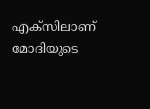എക്സിലാണ് മോദിയുടെ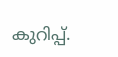കുറിപ്പ്.